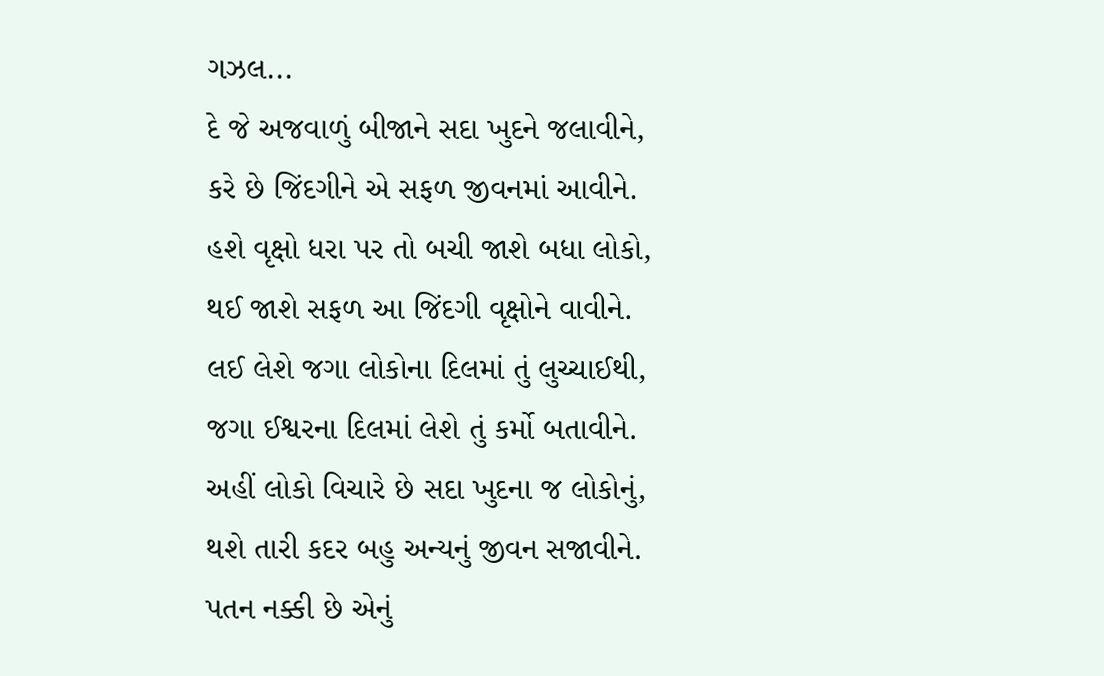ગઝલ...
દે જે અજવાળું બીજાને સદા ખુદને જલાવીને,
કરે છે જિંદગીને એ સફળ જીવનમાં આવીને.
હશે વૃક્ષો ધરા પર તો બચી જાશે બધા લોકો,
થઈ જાશે સફળ આ જિંદગી વૃક્ષોને વાવીને.
લઈ લેશે જગા લોકોના દિલમાં તું લુચ્ચાઈથી,
જગા ઈશ્વરના દિલમાં લેશે તું કર્મો બતાવીને.
અહીં લોકો વિચારે છે સદા ખુદના જ લોકોનું,
થશે તારી કદર બહુ અન્યનું જીવન સજાવીને.
પતન નક્કી છે એનું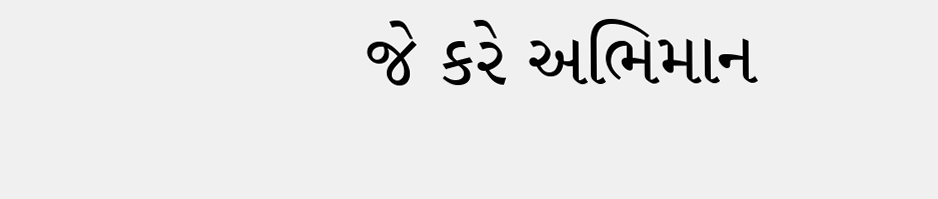જે કરે અભિમાન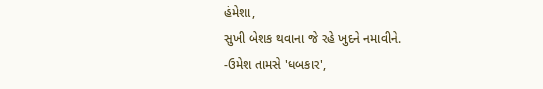હંમેશા,
સુખી બેશક થવાના જે રહે ખુદને નમાવીને.
-ઉમેશ તામસે 'ધબકાર',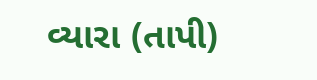વ્યારા (તાપી)